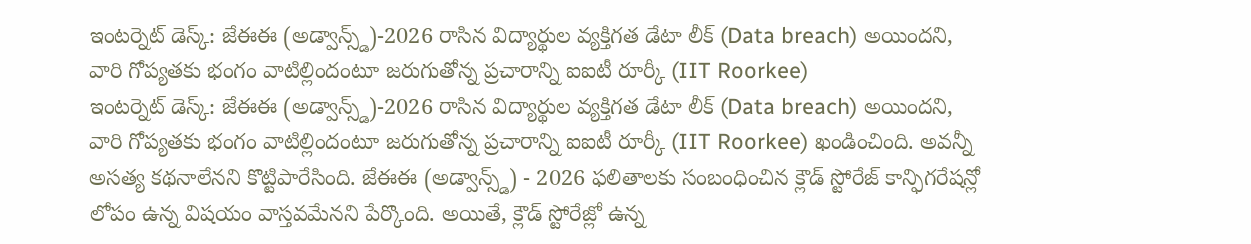ఇంటర్నెట్ డెస్క్: జేఈఈ (అడ్వాన్స్డ్)-2026 రాసిన విద్యార్థుల వ్యక్తిగత డేటా లీక్ (Data breach) అయిందని, వారి గోప్యతకు భంగం వాటిల్లిందంటూ జరుగుతోన్న ప్రచారాన్ని ఐఐటీ రూర్కీ (IIT Roorkee)
ఇంటర్నెట్ డెస్క్: జేఈఈ (అడ్వాన్స్డ్)-2026 రాసిన విద్యార్థుల వ్యక్తిగత డేటా లీక్ (Data breach) అయిందని, వారి గోప్యతకు భంగం వాటిల్లిందంటూ జరుగుతోన్న ప్రచారాన్ని ఐఐటీ రూర్కీ (IIT Roorkee) ఖండించింది. అవన్నీ అసత్య కథనాలేనని కొట్టిపారేసింది. జేఈఈ (అడ్వాన్స్డ్) - 2026 ఫలితాలకు సంబంధించిన క్లౌడ్ స్టోరేజ్ కాన్ఫిగరేషన్లో లోపం ఉన్న విషయం వాస్తవమేనని పేర్కొంది. అయితే, క్లౌడ్ స్టోరేజ్లో ఉన్న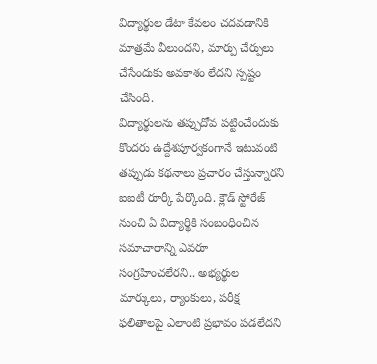విద్యార్థుల డేటా కేవలం చదవడానికి మాత్రమే వీలుందని, మార్పు చేర్పులు చేసేందుకు అవకాశం లేదని స్పష్టం చేసింది.
విద్యార్థులను తప్పుదోవ పట్టించేందుకు కొందరు ఉద్దేశపూర్వకంగానే ఇటువంటి తప్పుడు కథనాలు ప్రచారం చేస్తున్నారని ఐఐటీ రూర్కీ పేర్కొంది. క్లౌడ్ స్టోరేజ్ నుంచి ఏ విద్యార్థికి సంబంధించిన సమాచారాన్ని ఎవరూ సంగ్రహించలేరని.. అభ్యర్థుల మార్కులు, ర్యాంకులు, పరీక్ష ఫలితాలపై ఎలాంటి ప్రభావం పడలేదని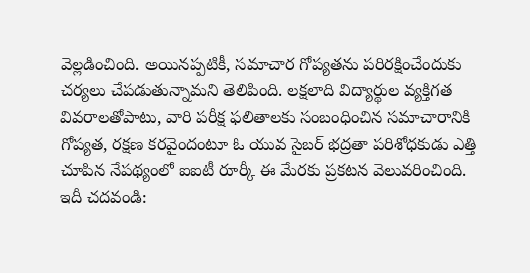వెల్లడించింది. అయినప్పటికీ, సమాచార గోప్యతను పరిరక్షించేందుకు చర్యలు చేపడుతున్నామని తెలిపింది. లక్షలాది విద్యార్థుల వ్యక్తిగత వివరాలతోపాటు, వారి పరీక్ష ఫలితాలకు సంబంధించిన సమాచారానికి గోప్యత, రక్షణ కరవైందంటూ ఓ యువ సైబర్ భద్రతా పరిశోధకుడు ఎత్తి చూపిన నేపథ్యంలో ఐఐటీ రూర్కీ ఈ మేరకు ప్రకటన వెలువరించింది. ఇదీ చదవండి: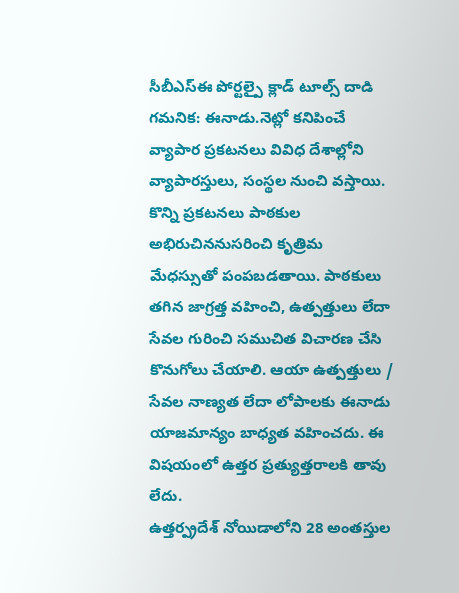సీబీఎస్ఈ పోర్టల్పై క్లాడ్ టూల్స్ దాడి
గమనిక: ఈనాడు.నెట్లో కనిపించే వ్యాపార ప్రకటనలు వివిధ దేశాల్లోని వ్యాపారస్తులు, సంస్థల నుంచి వస్తాయి. కొన్ని ప్రకటనలు పాఠకుల అభిరుచిననుసరించి కృత్రిమ మేధస్సుతో పంపబడతాయి. పాఠకులు తగిన జాగ్రత్త వహించి, ఉత్పత్తులు లేదా సేవల గురించి సముచిత విచారణ చేసి కొనుగోలు చేయాలి. ఆయా ఉత్పత్తులు / సేవల నాణ్యత లేదా లోపాలకు ఈనాడు యాజమాన్యం బాధ్యత వహించదు. ఈ విషయంలో ఉత్తర ప్రత్యుత్తరాలకి తావు లేదు.
ఉత్తర్ప్రదేశ్ నోయిడాలోని 28 అంతస్తుల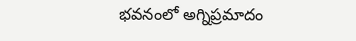భవనంలో అగ్నిప్రమాదం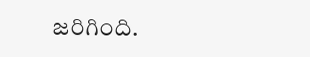జరిగింది.